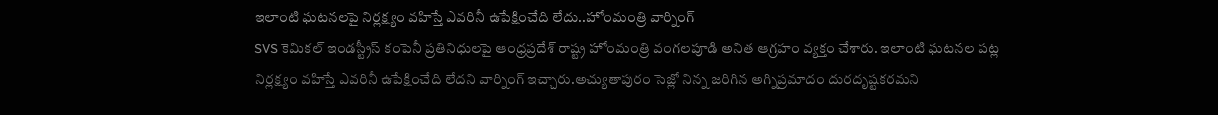ఇలాంటి ఘటనలపై నిర్లక్ష్యం వహిస్తే ఎవరినీ ఉపేక్షించేది లేదు..హోంమంత్రి వార్నింగ్
SVS కెమికల్ ఇండస్ట్రీస్ కంపెనీ ప్రతినిధులపై ఆంధ్రప్రదేశ్ రాష్ట్ర హోంమంత్రి వంగలపూడి అనిత ఆగ్రహం వ్యక్తం చేశారు. ఇలాంటి ఘటనల పట్ల నిర్లక్ష్యం వహిస్తే ఎవరినీ ఉపేక్షించేది లేదని వార్నింగ్ ఇచ్చారు.అచ్యుతాపురం సెజ్లో నిన్న జరిగిన అగ్నిప్రమాదం దురదృష్టకరమని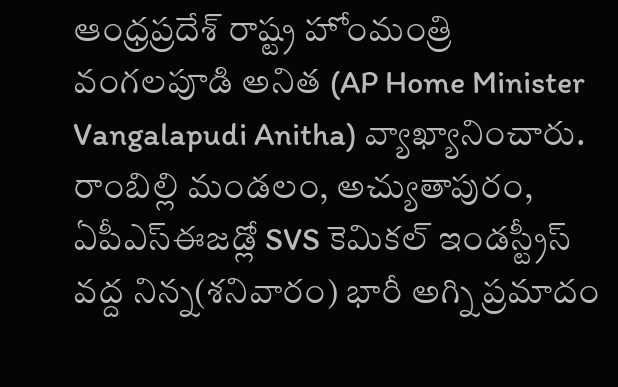ఆంధ్రప్రదేశ్ రాష్ట్ర హోంమంత్రి వంగలపూడి అనిత (AP Home Minister Vangalapudi Anitha) వ్యాఖ్యానించారు. రాంబిల్లి మండలం, అచ్యుతాపురం, ఏపీఎస్ఈజడ్లో SVS కెమికల్ ఇండస్ట్రీస్ వద్ద నిన్న(శనివారం) భారీ అగ్ని ప్రమాదం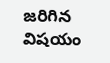జరిగిన విషయం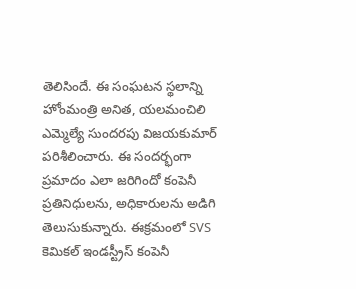తెలిసిందే. ఈ సంఘటన స్థలాన్ని హోంమంత్రి అనిత, యలమంచిలి ఎమ్మెల్యే సుందరపు విజయకుమార్ పరిశీలించారు. ఈ సందర్భంగా ప్రమాదం ఎలా జరిగిందో కంపెనీ ప్రతినిధులను, అధికారులను అడిగి తెలుసుకున్నారు. ఈక్రమంలో SVS కెమికల్ ఇండస్ట్రీస్ కంపెనీ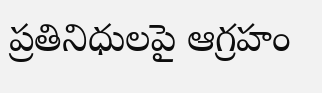ప్రతినిధులపై ఆగ్రహం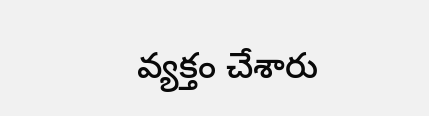వ్యక్తం చేశారు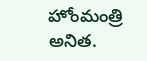హోంమంత్రి అనిత.